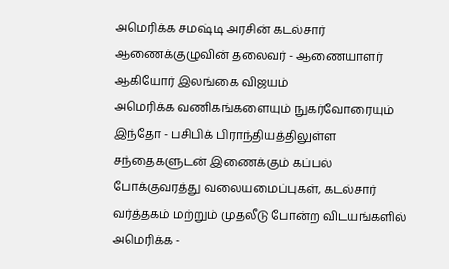அமெரிக்க சமஷ்டி அரசின் கடல்சார் ஆணைக்குழுவின் தலைவர் - ஆணையாளர் ஆகியோர் இலங்கை விஜயம்
அமெரிக்க வணிகங்களையும் நுகர்வோரையும் இந்தோ - பசிபிக் பிராந்தியத்திலுள்ள சந்தைகளுடன் இணைக்கும் கப்பல் போக்குவரத்து வலையமைப்புகள், கடல்சார் வர்த்தகம் மற்றும் முதலீடு போன்ற விடயங்களில் அமெரிக்க -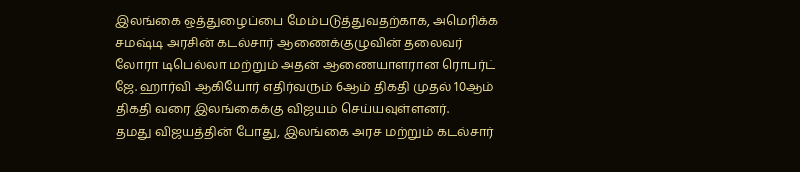இலங்கை ஒத்துழைப்பை மேம்படுத்துவதற்காக, அமெரிக்க சமஷ்டி அரசின் கடல்சார் ஆணைக்குழுவின் தலைவர் லோரா டிபெல்லா மற்றும் அதன் ஆணையாளரான ரொபர்ட் ஜே. ஹார்வி ஆகியோர் எதிர்வரும் 6ஆம் திகதி முதல் 10ஆம் திகதி வரை இலங்கைக்கு விஜயம் செய்யவுள்ளனர்.
தமது விஜயத்தின் போது, இலங்கை அரச மற்றும் கடல்சார்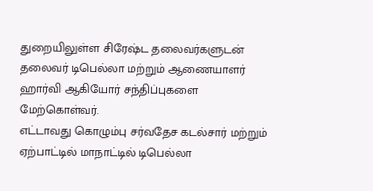துறையிலுள்ள சிரேஷ்ட தலைவர்களுடன் தலைவர் டிபெல்லா மற்றும் ஆணையாளர் ஹார்வி ஆகியோர் சந்திப்புகளை மேற்கொள்வர்.
எட்டாவது கொழும்பு சர்வதேச கடல்சார் மற்றும் ஏற்பாட்டில் மாநாட்டில் டிபெல்லா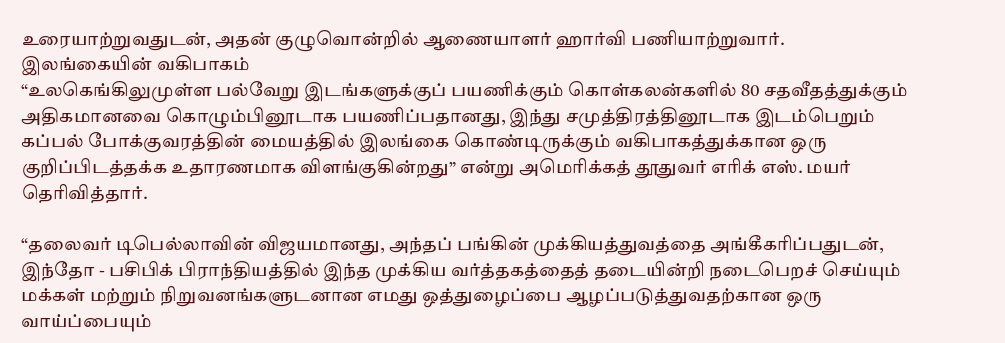உரையாற்றுவதுடன், அதன் குழுவொன்றில் ஆணையாளர் ஹார்வி பணியாற்றுவார்.
இலங்கையின் வகிபாகம்
“உலகெங்கிலுமுள்ள பல்வேறு இடங்களுக்குப் பயணிக்கும் கொள்கலன்களில் 80 சதவீதத்துக்கும் அதிகமானவை கொழும்பினூடாக பயணிப்பதானது, இந்து சமுத்திரத்தினூடாக இடம்பெறும் கப்பல் போக்குவரத்தின் மையத்தில் இலங்கை கொண்டிருக்கும் வகிபாகத்துக்கான ஒரு குறிப்பிடத்தக்க உதாரணமாக விளங்குகின்றது” என்று அமெரிக்கத் தூதுவர் எரிக் எஸ். மயர் தெரிவித்தார்.

“தலைவர் டிபெல்லாவின் விஜயமானது, அந்தப் பங்கின் முக்கியத்துவத்தை அங்கீகரிப்பதுடன், இந்தோ - பசிபிக் பிராந்தியத்தில் இந்த முக்கிய வர்த்தகத்தைத் தடையின்றி நடைபெறச் செய்யும் மக்கள் மற்றும் நிறுவனங்களுடனான எமது ஒத்துழைப்பை ஆழப்படுத்துவதற்கான ஒரு வாய்ப்பையும்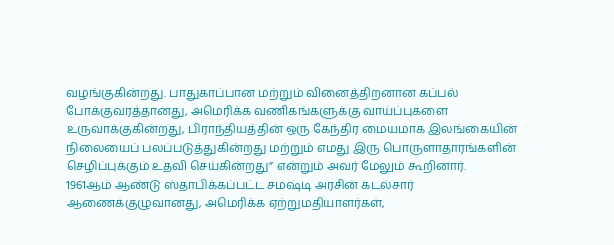வழங்குகின்றது. பாதுகாப்பான மற்றும் வினைத்திறனான கப்பல் போக்குவரத்தானது, அமெரிக்க வணிகங்களுக்கு வாய்ப்புகளை உருவாக்குகின்றது, பிராந்தியத்தின் ஒரு கேந்திர மையமாக இலங்கையின் நிலையைப் பலப்படுத்துகின்றது மற்றும் எமது இரு பொருளாதாரங்களின் செழிப்புக்கும் உதவி செய்கின்றது” என்றும் அவர் மேலும் கூறினார்.
1961ஆம் ஆண்டு ஸ்தாபிக்கப்பட்ட சமஷ்டி அரசின் கடல்சார் ஆணைக்குழுவானது, அமெரிக்க ஏற்றுமதியாளர்கள்,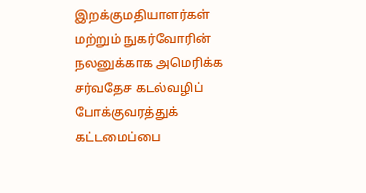இறக்குமதியாளர்கள் மற்றும் நுகர்வோரின் நலனுக்காக அமெரிக்க சர்வதேச கடல்வழிப் போக்குவரத்துக் கட்டமைப்பை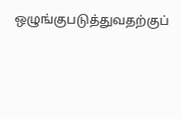ஒழுங்குபடுத்துவதற்குப்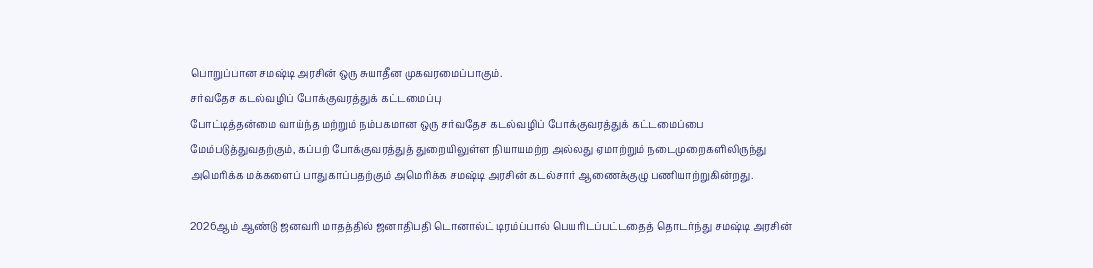பொறுப்பான சமஷ்டி அரசின் ஒரு சுயாதீன முகவரமைப்பாகும்.
சர்வதேச கடல்வழிப் போக்குவரத்துக் கட்டமைப்பு
போட்டித்தன்மை வாய்ந்த மற்றும் நம்பகமான ஒரு சர்வதேச கடல்வழிப் போக்குவரத்துக் கட்டமைப்பை மேம்படுத்துவதற்கும், கப்பற் போக்குவரத்துத் துறையிலுள்ள நியாயமற்ற அல்லது ஏமாற்றும் நடைமுறைகளிலிருந்து அமெரிக்க மக்களைப் பாதுகாப்பதற்கும் அமெரிக்க சமஷ்டி அரசின் கடல்சார் ஆணைக்குழு பணியாற்றுகின்றது.

2026ஆம் ஆண்டு ஜனவரி மாதத்தில் ஜனாதிபதி டொனால்ட் டிரம்ப்பால் பெயரிடப்பட்டதைத் தொடர்ந்து சமஷ்டி அரசின்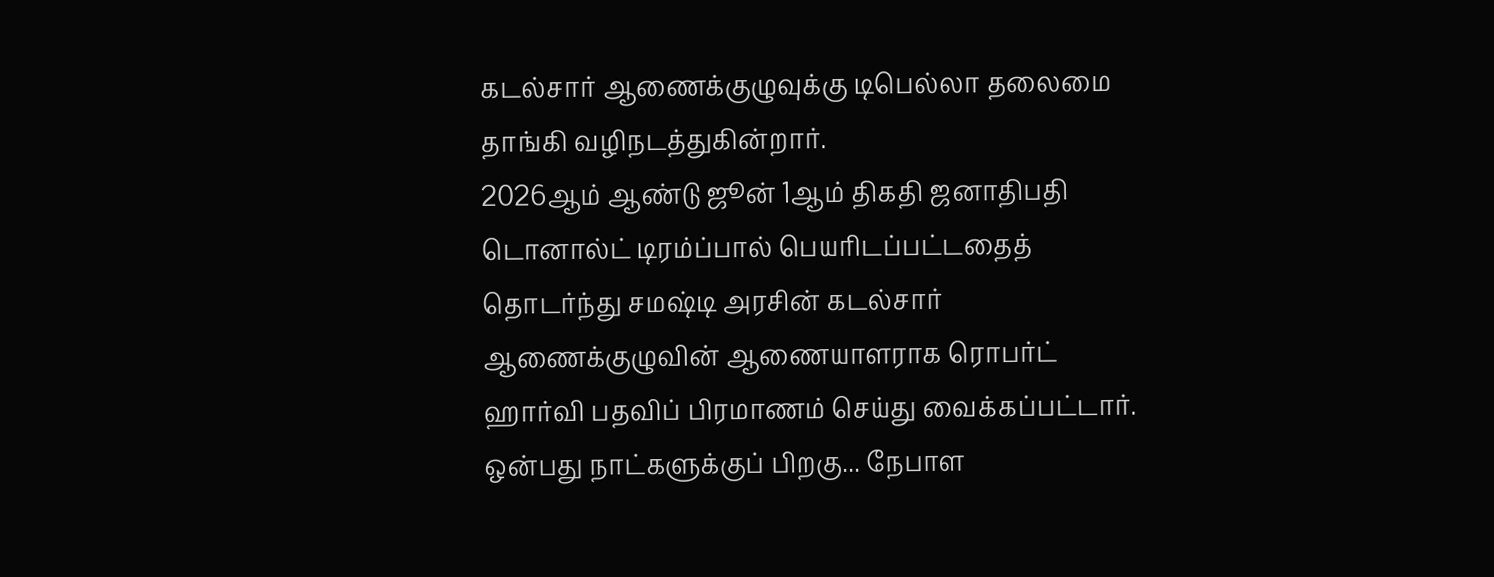கடல்சார் ஆணைக்குழுவுக்கு டிபெல்லா தலைமை தாங்கி வழிநடத்துகின்றார்.
2026ஆம் ஆண்டு ஜூன் 1ஆம் திகதி ஜனாதிபதி டொனால்ட் டிரம்ப்பால் பெயரிடப்பட்டதைத் தொடர்ந்து சமஷ்டி அரசின் கடல்சார் ஆணைக்குழுவின் ஆணையாளராக ரொபர்ட் ஹார்வி பதவிப் பிரமாணம் செய்து வைக்கப்பட்டார்.
ஒன்பது நாட்களுக்குப் பிறகு... நேபாள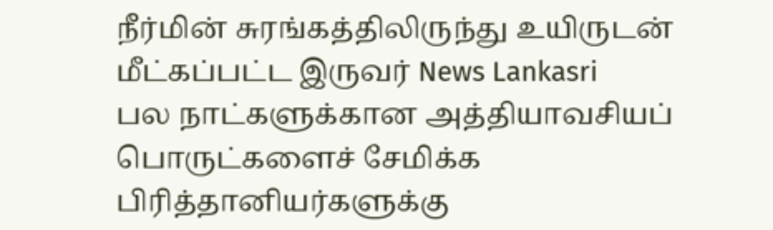நீர்மின் சுரங்கத்திலிருந்து உயிருடன் மீட்கப்பட்ட இருவர் News Lankasri
பல நாட்களுக்கான அத்தியாவசியப் பொருட்களைச் சேமிக்க பிரித்தானியர்களுக்கு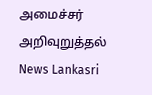அமைச்சர் அறிவுறுத்தல் News Lankasri